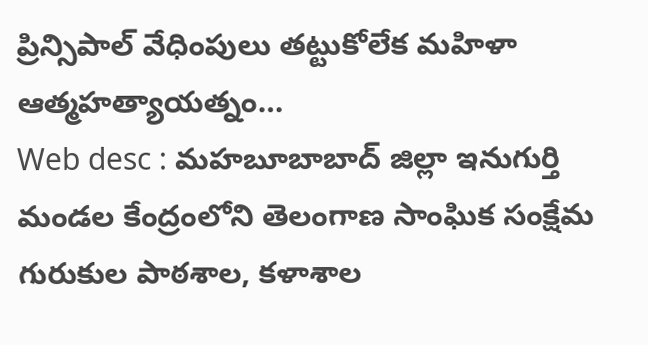ప్రిన్సిపాల్ వేధింపులు తట్టుకోలేక మహిళా ఆత్మహత్యాయత్నం…
Web desc : మహబూబాబాద్ జిల్లా ఇనుగుర్తి మండల కేంద్రంలోని తెలంగాణ సాంఘిక సంక్షేమ గురుకుల పాఠశాల, కళాశాల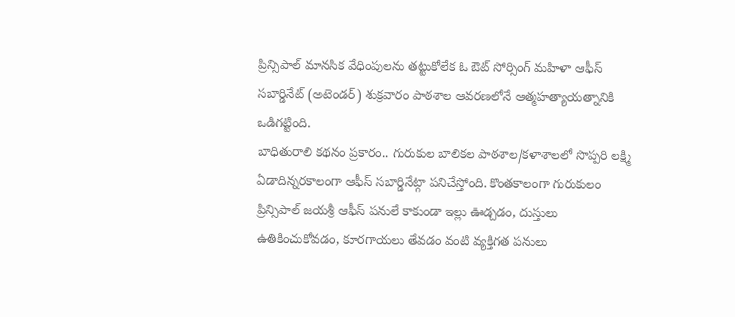ప్రిన్సిపాల్ మానసిక వేధింపులను తట్టుకోలేక ఓ ఔట్ సోర్సింగ్ మహిళా ఆఫీస్ సబార్డినేట్ (అటెండర్) శుక్రవారం పాఠశాల ఆవరణలోనే ఆత్మహత్యాయత్నానికి ఒడిగట్టింది.
బాధితురాలి కథనం ప్రకారం.. గురుకుల బాలికల పాఠశాల/కళాశాలలో సొప్పరి లక్ష్మి ఏడాదిన్నరకాలంగా ఆఫీస్ సబార్డినేట్గా పనిచేస్తోంది. కొంతకాలంగా గురుకులం ప్రిన్సిపాల్ జయశ్రీ ఆఫీస్ పనులే కాకుండా ఇల్లు ఊడ్చడం, దుస్తులు ఉతికించుకోవడం, కూరగాయలు తేవడం వంటి వ్యక్తిగత పనులు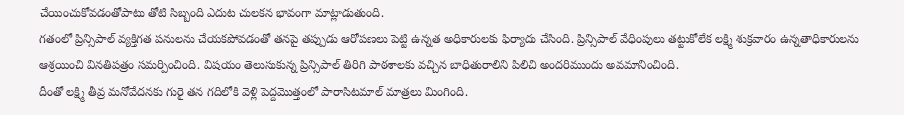చేయించుకోవడంతోపాటు తోటి సిబ్బంది ఎదుట చులకన భావంగా మాట్లాడుతుంది.
గతంలో ప్రిన్సిపాల్ వ్యక్తిగత పనులను చేయకపోవడంతో తనపై తప్పుడు ఆరోపణలు పెట్టి ఉన్నత అధికారులకు ఫిర్యాదు చేసింది. ప్రిన్సిపాల్ వేధింపులు తట్టుకోలేక లక్ష్మి శుక్రవారం ఉన్నతాధికారులను ఆశ్రయించి వినతిపత్రం సమర్పించింది. విషయం తెలుసుకున్న ప్రిన్సిపాల్ తిరిగి పాఠశాలకు వచ్చిన బాధితురాలిని పిలిచి అందరిముందు అవమానించింది.
దీంతో లక్ష్మి తీవ్ర మనోవేదనకు గురై తన గదిలోకి వెళ్లి పెద్దమొత్తంలో పారాసిటమాల్ మాత్రలు మింగింది.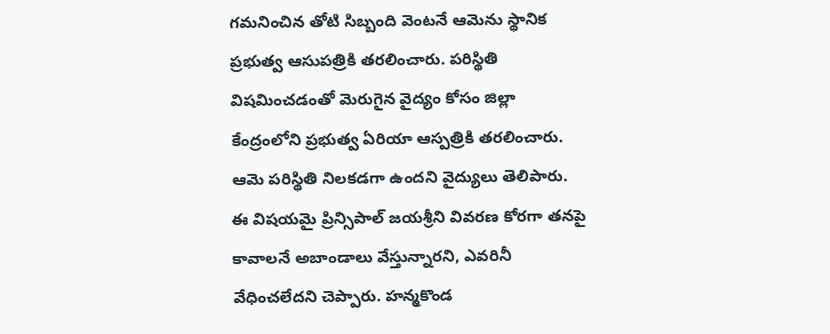గమనించిన తోటి సిబ్బంది వెంటనే ఆమెను స్థానిక ప్రభుత్వ ఆసుపత్రికి తరలించారు. పరిస్థితి విషమించడంతో మెరుగైన వైద్యం కోసం జిల్లా కేంద్రంలోని ప్రభుత్వ ఏరియా ఆస్పత్రికి తరలించారు.
ఆమె పరిస్థితి నిలకడగా ఉందని వైద్యులు తెలిపారు. ఈ విషయమై ప్రిన్సిపాల్ జయశ్రీని వివరణ కోరగా తనపై కావాలనే అబాండాలు వేస్తున్నారని, ఎవరినీ వేధించలేదని చెప్పారు. హన్మకొండ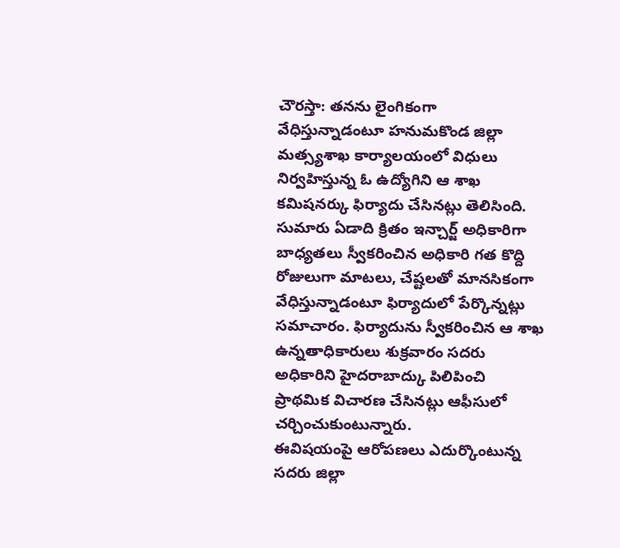చౌరస్తా: తనను లైంగికంగా వేధిస్తున్నాడంటూ హనుమకొండ జిల్లా మత్స్యశాఖ కార్యాలయంలో విధులు నిర్వహిస్తున్న ఓ ఉద్యోగిని ఆ శాఖ కమిషనర్కు ఫిర్యాదు చేసినట్లు తెలిసింది.
సుమారు ఏడాది క్రితం ఇన్చార్జ్ అధికారిగా బాధ్యతలు స్వీకరించిన అధికారి గత కొద్ది రోజులుగా మాటలు, చేష్టలతో మానసికంగా వేధిస్తున్నాడంటూ ఫిర్యాదులో పేర్కొన్నట్లు సమాచారం. ఫిర్యాదును స్వీకరించిన ఆ శాఖ ఉన్నతాధికారులు శుక్రవారం సదరు అధికారిని హైదరాబాద్కు పిలిపించి ప్రాథమిక విచారణ చేసినట్లు ఆఫీసులో చర్చించుకుంటున్నారు.
ఈవిషయంపై ఆరోపణలు ఎదుర్కొంటున్న సదరు జిల్లా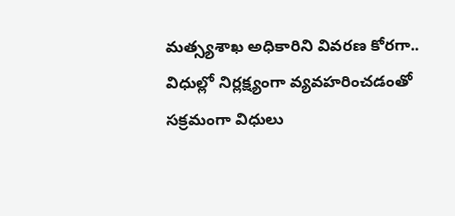మత్స్యశాఖ అధికారిని వివరణ కోరగా.. విధుల్లో నిర్లక్ష్యంగా వ్యవహరించడంతో సక్రమంగా విధులు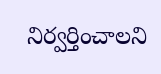నిర్వర్తించాలని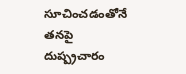సూచించడంతోనే తనపై దుష్ప్రచారం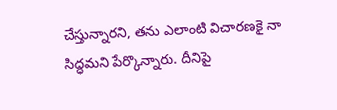చేస్తున్నారని, తను ఎలాంటి విచారణకై నా సిద్ధమని పేర్కొన్నారు. దీనిపై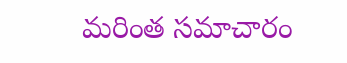మరింత సమాచారం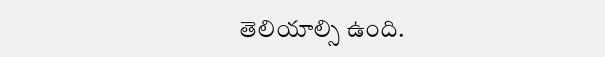తెలియాల్సి ఉంది.